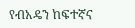የብአዴን ከፍተኛና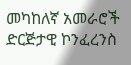መካከለኛ አመራሮች ድርጅታዊ ኮንፈረንስ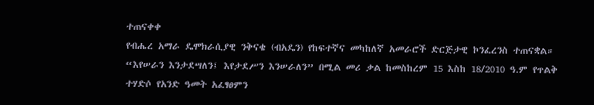ተጠናቀቀ
የብሔረ አማራ ዴሞክራሲያዊ ንቅናቄ (ብአዴን) የከፍተኛና መካከለኛ አመራሮች ድርጅታዊ ኮንፈረንስ ተጠናቋል።
“እየሠራን እንታደሣለን፤ እየታደሥን እንሠራለን” በሚል መሪ ቃል ከመስከረም 15 እስከ 18/2010 ዓ.ም የጥልቅ ተሃድሶ የአንድ ዓመት አፈፃፀምን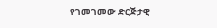የገመገመው ድርጅታዊ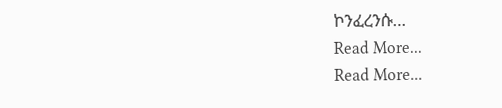ኮንፈረንሱ…
Read More...
Read More...